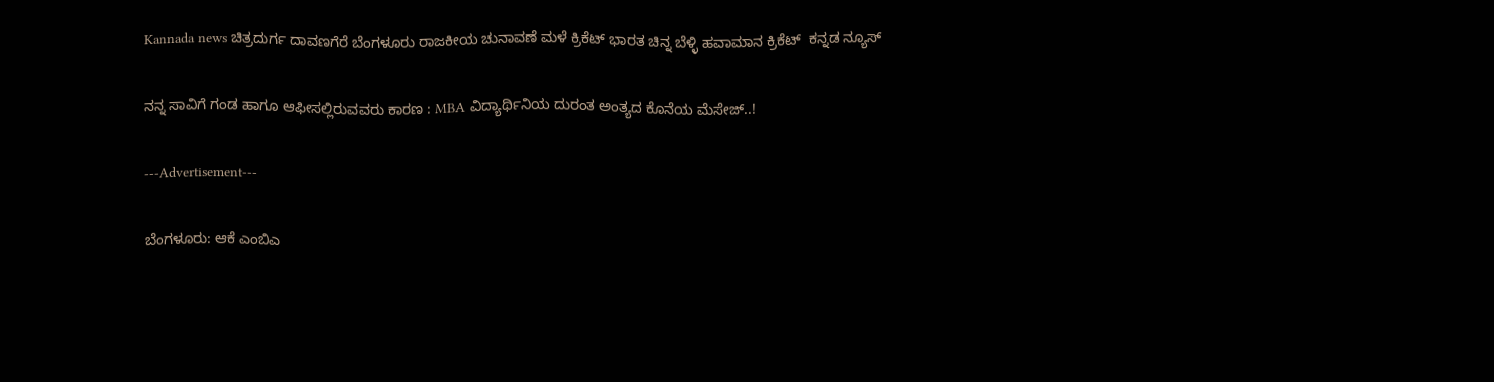Kannada news ಚಿತ್ರದುರ್ಗ ದಾವಣಗೆರೆ ಬೆಂಗಳೂರು ರಾಜಕೀಯ ಚುನಾವಣೆ ಮಳೆ ಕ್ರಿಕೆಟ್ ಭಾರತ ಚಿನ್ನ ಬೆಳ್ಳಿ ಹವಾಮಾನ ಕ್ರಿಕೆಟ್  ಕನ್ನಡ ನ್ಯೂಸ್

ನನ್ನ ಸಾವಿಗೆ ಗಂಡ ಹಾಗೂ ಆಫೀಸಲ್ಲಿರುವವರು ಕಾರಣ : MBA ವಿದ್ಯಾರ್ಥಿನಿಯ ದುರಂತ ಅಂತ್ಯದ ಕೊನೆಯ ಮೆಸೇಜ್..!

---Advertisement---

ಬೆಂಗಳೂರು: ಆಕೆ ಎಂಬಿಎ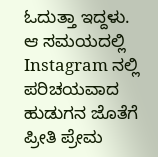ಓದುತ್ತಾ ಇದ್ದಳು. ಆ ಸಮಯದಲ್ಲಿ Instagram ನಲ್ಲಿ ಪರಿಚಯವಾದ ಹುಡುಗನ ಜೊತೆಗೆ ಪ್ರೀತಿ ಪ್ರೇಮ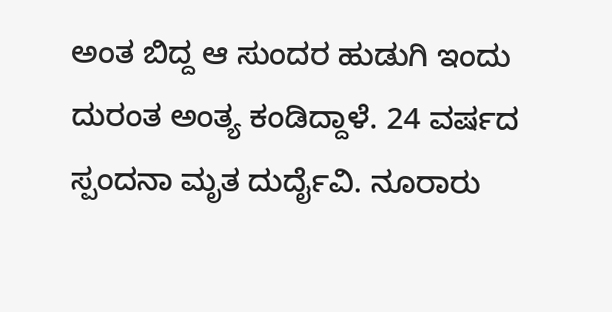ಅಂತ ಬಿದ್ದ ಆ ಸುಂದರ ಹುಡುಗಿ ಇಂದು ದುರಂತ ಅಂತ್ಯ ಕಂಡಿದ್ದಾಳೆ. 24 ವರ್ಷದ ಸ್ಪಂದನಾ ಮೃತ ದುರ್ದೈವಿ. ನೂರಾರು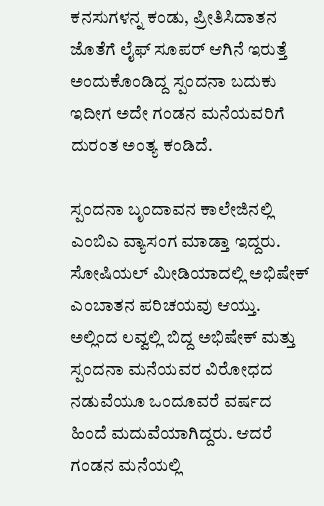ಕನಸುಗಳನ್ನ ಕಂಡು, ಪ್ರೀತಿಸಿದಾತನ ಜೊತೆಗೆ ಲೈಫ್ ಸೂಪರ್ ಆಗಿನೆ ಇರುತ್ತೆ ಅಂದುಕೊಂಡಿದ್ದ ಸ್ಪಂದನಾ ಬದುಕು ಇದೀಗ ಅದೇ ಗಂಡನ ಮನೆಯವರಿಗೆ ದುರಂತ ಅಂತ್ಯ ಕಂಡಿದೆ.

ಸ್ಪಂದನಾ ಬೃಂದಾವನ ಕಾಲೇಜಿನಲ್ಲಿ ಎಂಬಿಎ ವ್ಯಾಸಂಗ ಮಾಡ್ತಾ ಇದ್ದರು. ಸೋಷಿಯಲ್ ಮೀಡಿಯಾದಲ್ಲಿ ಅಭಿಷೇಕ್ ಎಂಬಾತನ ಪರಿಚಯವು ಆಯ್ತು. ಅಲ್ಲಿಂದ ಲವ್ವಲ್ಲಿ ಬಿದ್ದ ಅಭಿಷೇಕ್ ಮತ್ತು ಸ್ಪಂದನಾ ಮನೆಯವರ ವಿರೋಧದ ನಡುವೆಯೂ ಒಂದೂವರೆ ವರ್ಷದ ಹಿಂದೆ ಮದುವೆಯಾಗಿದ್ದರು. ಆದರೆ ಗಂಡನ ಮನೆಯಲ್ಲಿ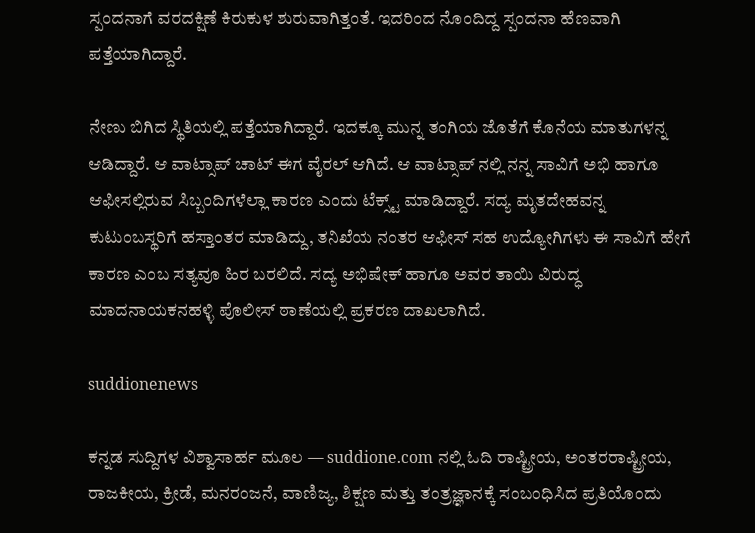ಸ್ಪಂದನಾಗೆ ವರದಕ್ಷಿಣೆ ಕಿರುಕುಳ ಶುರುವಾಗಿತ್ತಂತೆ. ಇದರಿಂದ ನೊಂದಿದ್ದ ಸ್ಪಂದನಾ ಹೆಣವಾಗಿ ಪತ್ತೆಯಾಗಿದ್ದಾರೆ.

ನೇಣು ಬಿಗಿದ ಸ್ಥಿತಿಯಲ್ಲಿ ಪತ್ತೆಯಾಗಿದ್ದಾರೆ. ಇದಕ್ಕೂ ಮುನ್ನ ತಂಗಿಯ ಜೊತೆಗೆ ಕೊನೆಯ ಮಾತುಗಳನ್ನ ಆಡಿದ್ದಾರೆ. ಆ ವಾಟ್ಸಾಪ್ ಚಾಟ್ ಈಗ ವೈರಲ್ ಆಗಿದೆ. ಆ ವಾಟ್ಸಾಪ್ ನಲ್ಲಿ ನನ್ನ ಸಾವಿಗೆ ಅಭಿ ಹಾಗೂ ಆಫೀಸಲ್ಲಿರುವ ಸಿಬ್ಬಂದಿಗಳೆಲ್ಲಾ ಕಾರಣ ಎಂದು ಟೆಕ್ಸ್ಟ್ ಮಾಡಿದ್ದಾರೆ. ಸದ್ಯ ಮೃತದೇಹವನ್ನ ಕುಟುಂಬಸ್ಥರಿಗೆ ಹಸ್ತಾಂತರ ಮಾಡಿದ್ದು, ತನಿಖೆಯ ನಂತರ ಆಫೀಸ್ ಸಹ ಉದ್ಯೋಗಿಗಳು ಈ ಸಾವಿಗೆ ಹೇಗೆ ಕಾರಣ ಎಂಬ ಸತ್ಯವೂ ಹಿರ ಬರಲಿದೆ. ಸದ್ಯ ಅಭಿಷೇಕ್ ಹಾಗೂ ಅವರ ತಾಯಿ ವಿರುದ್ಧ ಮಾದನಾಯಕನಹಳ್ಳಿ ಪೊಲೀಸ್ ಠಾಣೆಯಲ್ಲಿ ಪ್ರಕರಣ ದಾಖಲಾಗಿದೆ.

suddionenews

ಕನ್ನಡ ಸುದ್ದಿಗಳ ವಿಶ್ವಾಸಾರ್ಹ ಮೂಲ — suddione.com ನಲ್ಲಿ ಓದಿ ರಾಷ್ಟ್ರೀಯ, ಅಂತರರಾಷ್ಟ್ರೀಯ, ರಾಜಕೀಯ, ಕ್ರೀಡೆ, ಮನರಂಜನೆ, ವಾಣಿಜ್ಯ, ಶಿಕ್ಷಣ ಮತ್ತು ತಂತ್ರಜ್ಞಾನಕ್ಕೆ ಸಂಬಂಧಿಸಿದ ಪ್ರತಿಯೊಂದು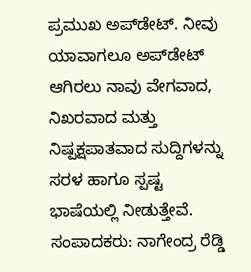ಪ್ರಮುಖ ಅಪ್‌ಡೇಟ್. ನೀವು ಯಾವಾಗಲೂ ಅಪ್‌ಡೇಟ್ ಆಗಿರಲು ನಾವು ವೇಗವಾದ, ನಿಖರವಾದ ಮತ್ತು ನಿಷ್ಪಕ್ಷಪಾತವಾದ ಸುದ್ದಿಗಳನ್ನು ಸರಳ ಹಾಗೂ ಸ್ಪಷ್ಟ ಭಾಷೆಯಲ್ಲಿ ನೀಡುತ್ತೇವೆ. ಸಂಪಾದಕರು: ನಾಗೇಂದ್ರ ರೆಡ್ಡಿ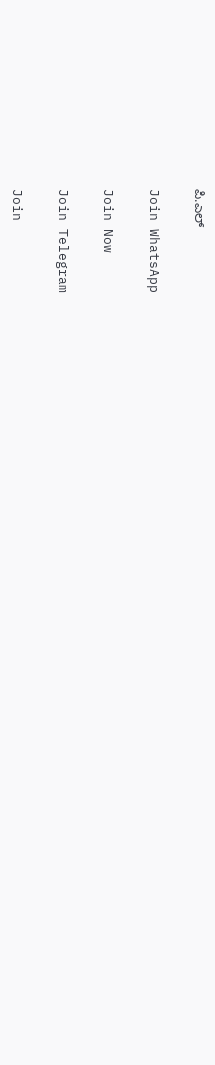ಪಿ.ಎಲ್

Join WhatsApp

Join Now

Join Telegram

Join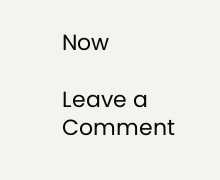Now

Leave a Comment